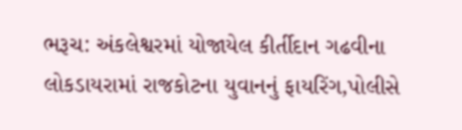ભરૂચ: અંકલેશ્વરમાં યોજાયેલ કીર્તીદાન ગઢવીના લોકડાયરામાં રાજકોટના યુવાનનું ફાયરિંગ,પોલીસે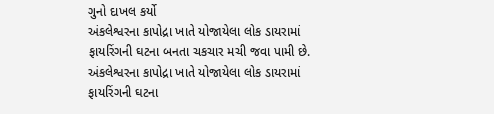ગુનો દાખલ કર્યો
અંકલેશ્વરના કાપોદ્રા ખાતે યોજાયેલા લોક ડાયરામાં ફાયરિંગની ઘટના બનતા ચકચાર મચી જવા પામી છે.
અંકલેશ્વરના કાપોદ્રા ખાતે યોજાયેલા લોક ડાયરામાં ફાયરિંગની ઘટના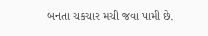બનતા ચકચાર મચી જવા પામી છે.